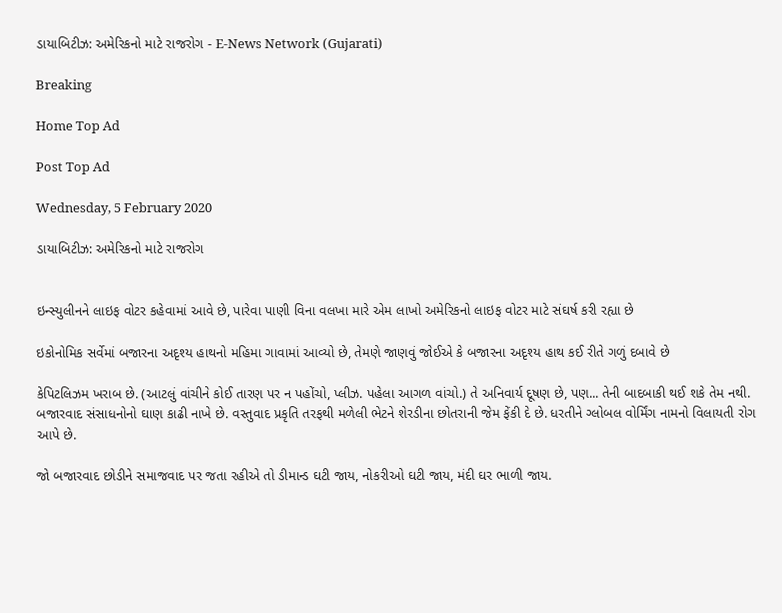ડાયાબિટીઝ: અમેરિકનો માટે રાજરોગ - E-News Network (Gujarati)

Breaking

Home Top Ad

Post Top Ad

Wednesday, 5 February 2020

ડાયાબિટીઝ: અમેરિકનો માટે રાજરોગ


ઇન્સ્યુલીનને લાઇફ વોટર કહેવામાં આવે છે, પારેવા પાણી વિના વલખા મારે એમ લાખો અમેરિકનો લાઇફ વોટર માટે સંઘર્ષ કરી રહ્યા છે

ઇકોનોમિક સર્વેમાં બજારના અદૃશ્ય હાથનો મહિમા ગાવામાં આવ્યો છે, તેમણે જાણવું જોઈએ કે બજારના અદૃશ્ય હાથ કઈ રીતે ગળું દબાવે છે

કેપિટલિઝમ ખરાબ છે. (આટલું વાંચીને કોઈ તારણ પર ન પહોંચો, પ્લીઝ. પહેલા આગળ વાંચો.) તે અનિવાર્ય દૂષણ છે, પણ... તેની બાદબાકી થઈ શકે તેમ નથી. બજારવાદ સંસાધનોનો ઘાણ કાઢી નાખે છે. વસ્તુવાદ પ્રકૃતિ તરફથી મળેલી ભેટને શેરડીના છોતરાની જેમ ફેંકી દે છે. ધરતીને ગ્લોબલ વોર્મિંગ નામનો વિલાયતી રોગ આપે છે.

જો બજારવાદ છોડીને સમાજવાદ પર જતા રહીએ તો ડીમાન્ડ ઘટી જાય, નોકરીઓ ઘટી જાય, મંદી ઘર ભાળી જાય.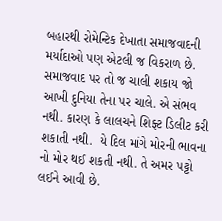બહારથી રોમેન્ટિક દેખાતા સમાજવાદની મર્યાદાઓ પણ એટલી જ વિકરાળ છે. સમાજવાદ પર તો જ ચાલી શકાય જો આખી દુનિયા તેના પર ચાલે. એ સંભવ નથી. કારણ કે લાલચને શિફ્ટ ડિલીટ કરી શકાતી નથી.  યે દિલ માંગે મોરની ભાવના નો મોર થઈ શકતી નથી. તે અમર પટ્ટો લઈને આવી છે.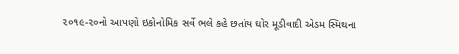૨૦૧૯-૨૦નો આપણો ઇકોનોમિક સર્વે ભલે કહે છતાંય ઘોર મૂડીવાદી એડમ સ્મિથના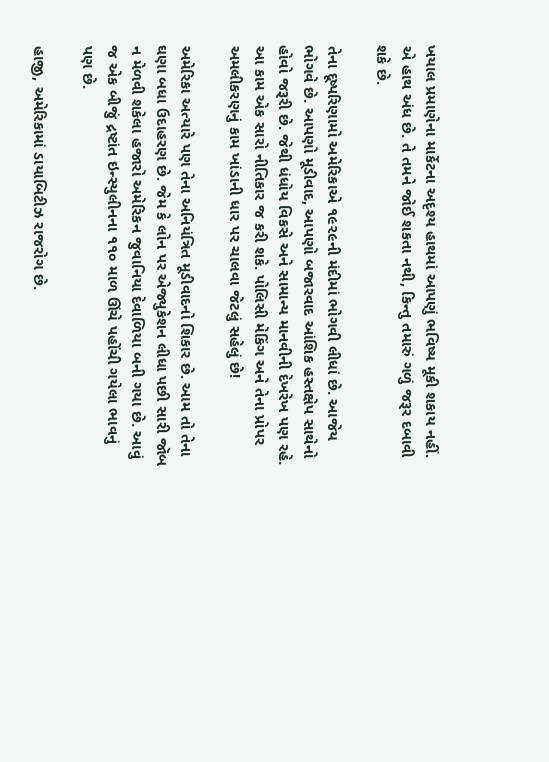ખયાલ પ્રમાણેના માર્કેટના અદૃશ્ય હાથમાં આપણું ભવિષ્ય મૂકી શકાય નહીં. એ હાથ અંધ છે. તે તમને જોઈ શકતા નથી, કિન્તુ તમારું ગળું જરૂર દબાવી શકે છે.

તેના દૂષ્પરિણામો અમેરિકાએ ૧૯૨૯ની મંદીમાં ભોગવી લીધાં છે. આજેય ભોગવે છે. આપણો મૂડીવાદ, આપણો બજારવાદ આંશિક હસ્તક્ષેપ સાથેનો હોવો જરૂરી છે. જેથી ધંધોય વિકસે અને સામાન્ય માનવીની દેખરેખ પણ રહે. આ કામ એક સારો નીતિકાર જ કરી શકે. પોલિસી મેકિંગ અને તેના પ્રોપર અમલીકરણનું કામ ખાંડાની ધાર પર ચાલવા જેટલું સહેલું છે!

અમેરિકા અત્યારે પણ તેના અનિયંત્રિત મૂડીવાદનો શિકાર છે. આમ તો તેના ઘણા બધા ઉદાહરણ છે. જેમ કે લોન પર એજ્યુકેશન લીધા પછી સારી જૉબ ન મેળવી શકેલા હજારો અમેરિકન જુવાનિયા દેવાળિયા બની ગયા છે. આવું જ એક બીજું દ્રષ્ટાંત ઇન્સ્યુલીનના ૧૧૦ માળ ઊંચે પહોંચી ગયેલા ભાવનું પણ છે.

હાજી, અમેરિકામાં ડાયાબિટીઝ રાજરોગ છે.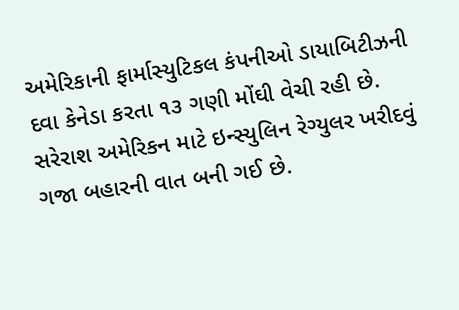અમેરિકાની ફાર્માસ્યુટિકલ કંપનીઓ ડાયાબિટીઝની દવા કેનેડા કરતા ૧૩ ગણી મોંઘી વેચી રહી છે. સરેરાશ અમેરિકન માટે ઇન્સ્યુલિન રેગ્યુલર ખરીદવું ગજા બહારની વાત બની ગઈ છે.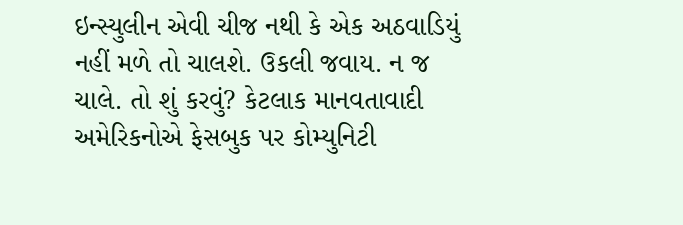ઇન્સ્યુલીન એવી ચીજ નથી કે એક અઠવાડિયું નહીં મળે તો ચાલશે. ઉકલી જવાય. ન જ ચાલે. તો શું કરવું? કેટલાક માનવતાવાદી અમેરિકનોએ ફેસબુક પર કોમ્યુનિટી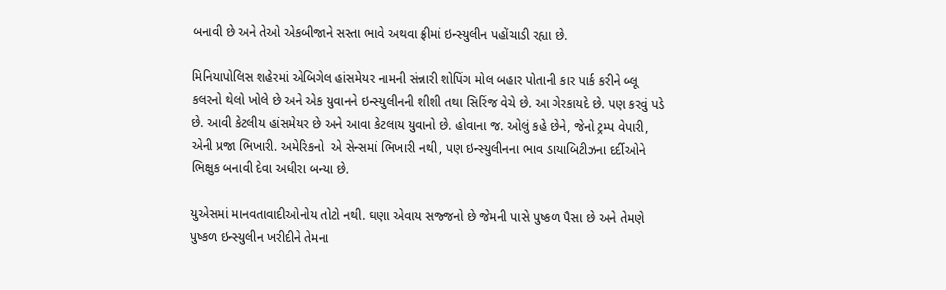બનાવી છે અને તેઓ એકબીજાને સસ્તા ભાવે અથવા ફ્રીમાં ઇન્સ્યુલીન પહોંચાડી રહ્યા છે.

મિનિયાપોલિસ શહેરમાં એબિગેલ હાંસમેયર નામની સંન્નારી શોપિંગ મોલ બહાર પોતાની કાર પાર્ક કરીને બ્લૂ કલરનો થેલો ખોલે છે અને એક યુવાનને ઇન્સ્યુલીનની શીશી તથા સિરિંજ વેચે છે. આ ગેરકાયદે છે. પણ કરવું પડે છે. આવી કેટલીય હાંસમેયર છે અને આવા કેટલાય યુવાનો છે. હોવાના જ. ઓલું કહે છેને, જેનો ટ્રમ્પ વેપારી, એની પ્રજા ભિખારી. અમેરિકનો  એ સેન્સમાં ભિખારી નથી, પણ ઇન્સ્યુલીનના ભાવ ડાયાબિટીઝના દર્દીઓને ભિક્ષુક બનાવી દેવા અધીરા બન્યા છે.

યુએસમાં માનવતાવાદીઓનોય તોટો નથી. ઘણા એવાય સજ્જનો છે જેમની પાસે પુષ્કળ પૈસા છે અને તેમણે પુષ્કળ ઇન્સ્યુલીન ખરીદીને તેમના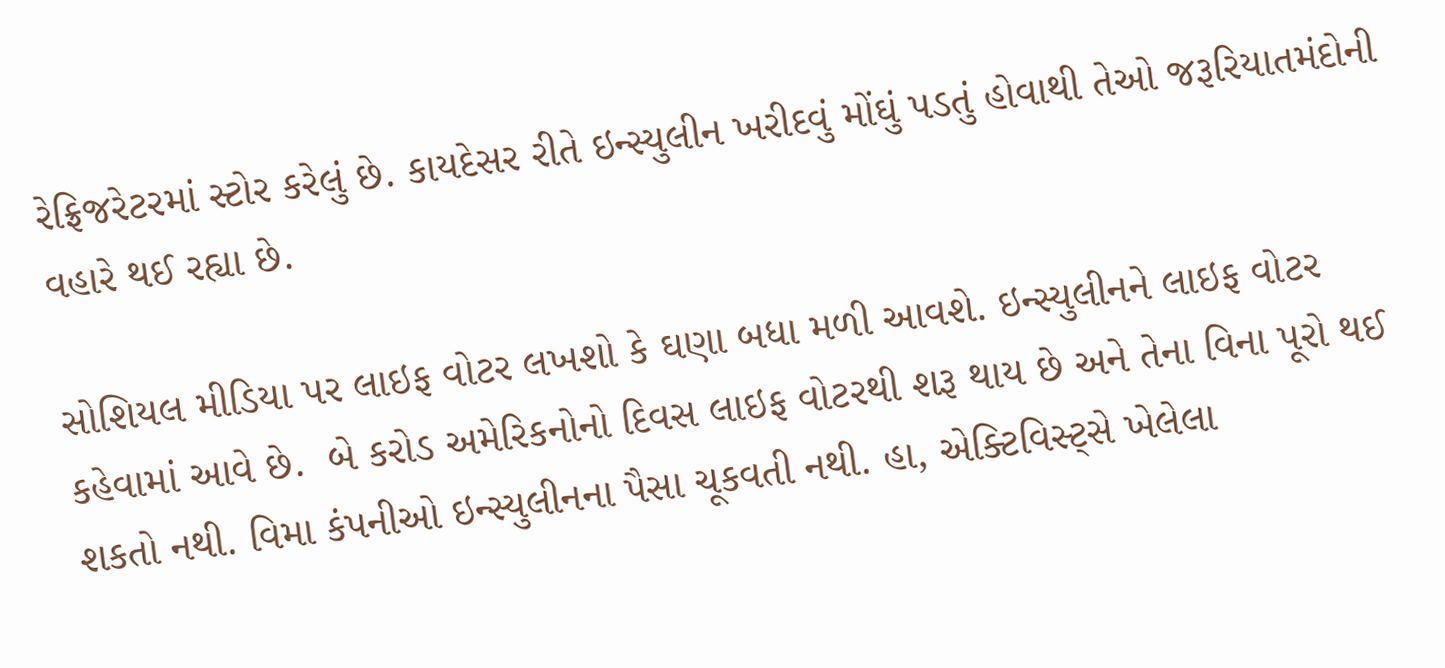રેફ્રિજરેટરમાં સ્ટોર કરેલું છે. કાયદેસર રીતે ઇન્સ્યુલીન ખરીદવું મોંઘું પડતું હોવાથી તેઓ જરૂરિયાતમંદોની વહારે થઈ રહ્યા છે.

સોશિયલ મીડિયા પર લાઇફ વોટર લખશો કે ઘણા બધા મળી આવશે. ઇન્સ્યુલીનને લાઇફ વોટર કહેવામાં આવે છે.  બે કરોડ અમેરિકનોનો દિવસ લાઇફ વોટરથી શરૂ થાય છે અને તેના વિના પૂરો થઈ શકતો નથી. વિમા કંપનીઓ ઇન્સ્યુલીનના પૈસા ચૂકવતી નથી. હા, એક્ટિવિસ્ટ્સે ખેલેલા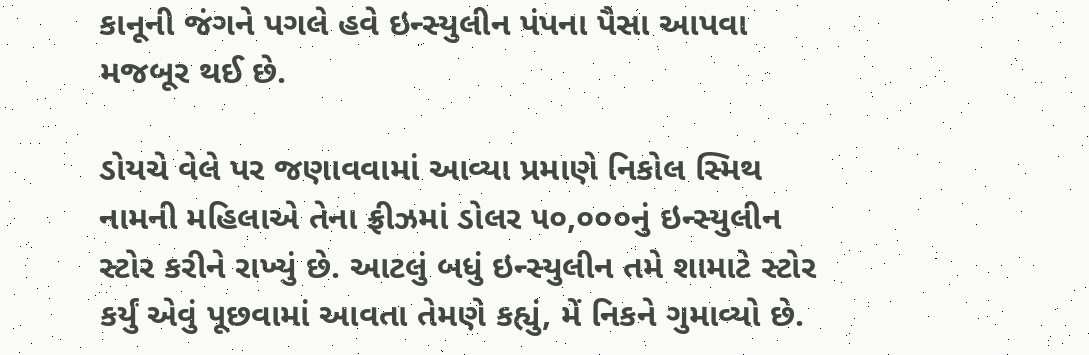કાનૂની જંગને પગલે હવે ઇન્સ્યુલીન પંપના પૈસા આપવા મજબૂર થઈ છે.

ડોયચે વેલે પર જણાવવામાં આવ્યા પ્રમાણે નિકોલ સ્મિથ નામની મહિલાએ તેના ફ્રીઝમાં ડોલર ૫૦,૦૦૦નું ઇન્સ્યુલીન સ્ટોર કરીને રાખ્યું છે. આટલું બધું ઇન્સ્યુલીન તમે શામાટે સ્ટોર કર્યું એવું પૂછવામાં આવતા તેમણે કહ્યું, મેં નિકને ગુમાવ્યો છે.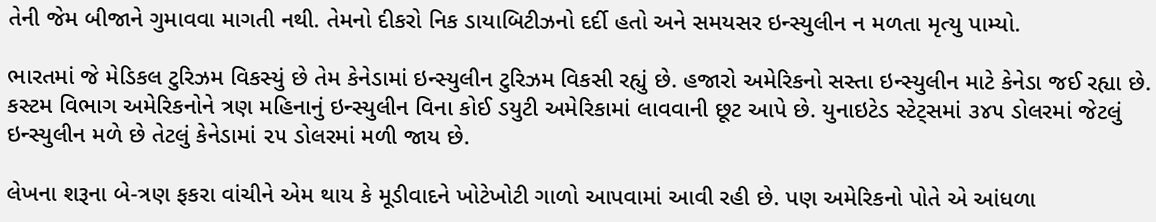તેની જેમ બીજાને ગુમાવવા માગતી નથી. તેમનો દીકરો નિક ડાયાબિટીઝનો દર્દી હતો અને સમયસર ઇન્સ્યુલીન ન મળતા મૃત્યુ પામ્યો.

ભારતમાં જે મેડિકલ ટુરિઝમ વિકસ્યું છે તેમ કેનેડામાં ઇન્સ્યુલીન ટુરિઝમ વિકસી રહ્યું છે. હજારો અમેરિકનો સસ્તા ઇન્સ્યુલીન માટે કેનેડા જઈ રહ્યા છે. કસ્ટમ વિભાગ અમેરિકનોને ત્રણ મહિનાનું ઇન્સ્યુલીન વિના કોઈ ડયુટી અમેરિકામાં લાવવાની છૂટ આપે છે. યુનાઇટેડ સ્ટેટ્સમાં ૩૪૫ ડોલરમાં જેટલું ઇન્સ્યુલીન મળે છે તેટલું કેનેડામાં ૨૫ ડોલરમાં મળી જાય છે.

લેખના શરૂના બે-ત્રણ ફકરા વાંચીને એમ થાય કે મૂડીવાદને ખોટેખોટી ગાળો આપવામાં આવી રહી છે. પણ અમેરિકનો પોતે એ આંધળા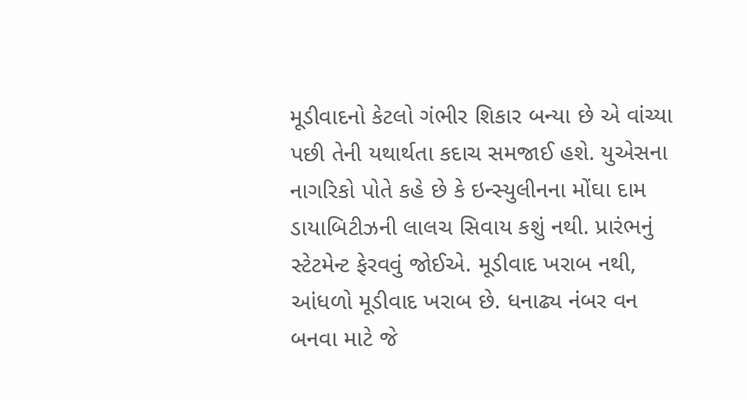મૂડીવાદનો કેટલો ગંભીર શિકાર બન્યા છે એ વાંચ્યા પછી તેની યથાર્થતા કદાચ સમજાઈ હશે. યુએસના નાગરિકો પોતે કહે છે કે ઇન્સ્યુલીનના મોંઘા દામ ડાયાબિટીઝની લાલચ સિવાય કશું નથી. પ્રારંભનું સ્ટેટમેન્ટ ફેરવવું જોઈએ. મૂડીવાદ ખરાબ નથી, આંધળો મૂડીવાદ ખરાબ છે. ધનાઢ્ય નંબર વન બનવા માટે જે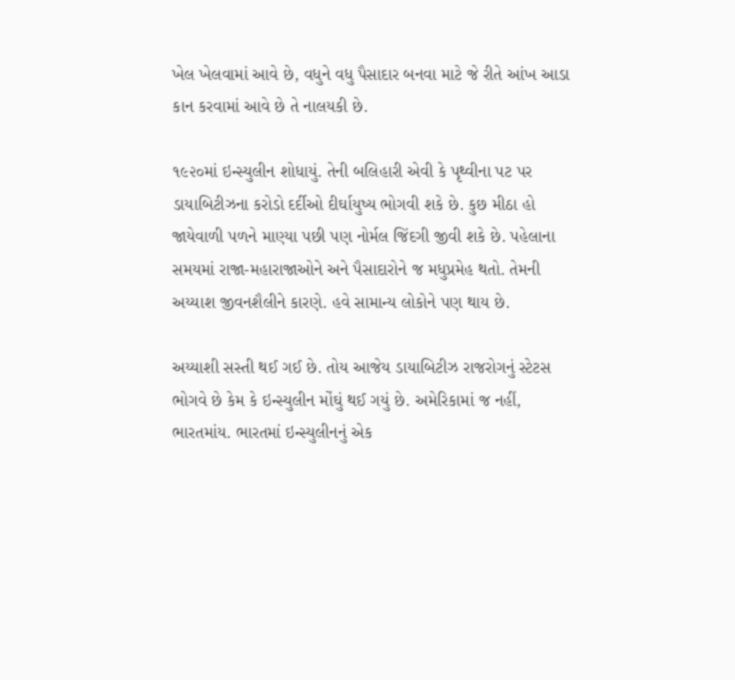ખેલ ખેલવામાં આવે છે, વધુને વધુ પૈસાદાર બનવા માટે જે રીતે આંખ આડા કાન કરવામાં આવે છે તે નાલયકી છે.

૧૯૨૦માં ઇન્સ્યુલીન શોધાયું. તેની બલિહારી એવી કે પૃથ્વીના પટ પર ડાયાબિટીઝના કરોડો દર્દીઓ દીર્ઘાયુષ્ય ભોગવી શકે છે. કુછ મીઠા હો જાયેવાળી પળને માણ્યા પછી પણ નોર્મલ જિંદગી જીવી શકે છે. પહેલાના સમયમાં રાજા-મહારાજાઓને અને પૈસાદારોને જ મધુપ્રમેહ થતો. તેમની અય્યાશ જીવનશૈલીને કારણે. હવે સામાન્ય લોકોને પણ થાય છે.

અય્યાશી સસ્તી થઈ ગઈ છે. તોય આજેય ડાયાબિટીઝ રાજરોગનું સ્ટેટસ ભોગવે છે કેમ કે ઇન્સ્યુલીન મોંઘું થઈ ગયું છે. અમેરિકામાં જ નહીં, ભારતમાંય. ભારતમાં ઇન્સ્યુલીનનું એક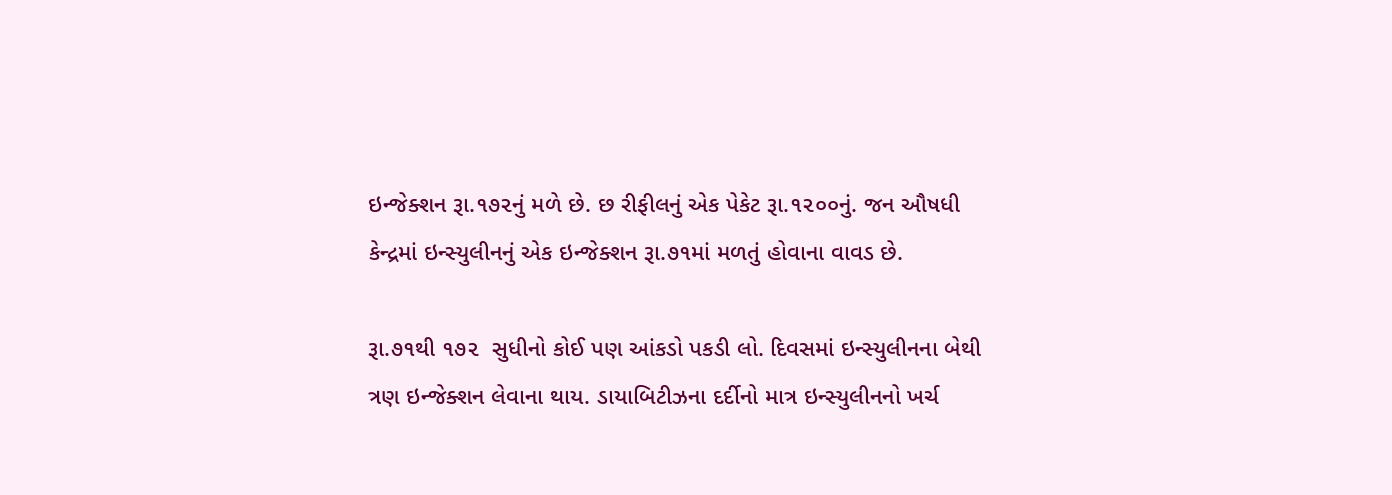ઇન્જેક્શન રૂા.૧૭૨નું મળે છે. છ રીફીલનું એક પેકેટ રૂા.૧૨૦૦નું. જન ઔષધી કેન્દ્રમાં ઇન્સ્યુલીનનું એક ઇન્જેક્શન રૂા.૭૧માં મળતું હોવાના વાવડ છે.

રૂા.૭૧થી ૧૭૨  સુધીનો કોઈ પણ આંકડો પકડી લો. દિવસમાં ઇન્સ્યુલીનના બેથી ત્રણ ઇન્જેક્શન લેવાના થાય. ડાયાબિટીઝના દર્દીનો માત્ર ઇન્સ્યુલીનનો ખર્ચ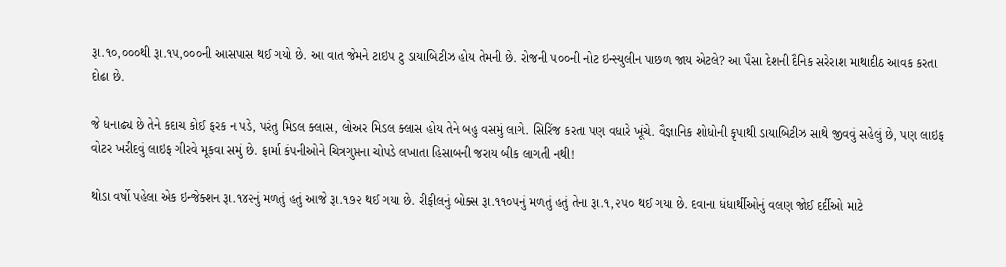રૂા.૧૦,૦૦૦થી રૂા.૧૫,૦૦૦ની આસપાસ થઈ ગયો છે. આ વાત જેમને ટાઇપ ટુ ડાયાબિટીઝ હોય તેમની છે. રોજની ૫૦૦ની નોટ ઇન્સ્યુલીન પાછળ જાય એટલે? આ પૈસા દેશની દૈનિક સરેરાશ માથાદીઠ આવક કરતા દોઢા છે.

જે ધનાઢ્ય છે તેને કદાચ કોઈ ફરક ન પડે, પરંતુ મિડલ ક્લાસ, લોઅર મિડલ ક્લાસ હોય તેને બહુ વસમું લાગે. સિરિંજ કરતા પણ વધારે ખૂંચે. વૈજ્ઞાનિક શોધોની કૃપાથી ડાયાબિટીઝ સાથે જીવવું સહેલું છે, પણ લાઇફ વોટર ખરીદવું લાઇફ ગીરવે મૂકવા સમું છે. ફાર્મા કંપનીઓને ચિત્રગુપ્તના ચોપડે લખાતા હિસાબની જરાય બીક લાગતી નથી!

થોડા વર્ષો પહેલા એક ઇન્જેક્શન રૂા.૧૪૨નું મળતું હતું આજે રૂા.૧૭૨ થઈ ગયા છે. રીફીલનું બોક્સ રૂા.૧૧૦૫નું મળતું હતું તેના રૂા.૧,૨૫૦ થઈ ગયા છે. દવાના ધંધાર્થીઓનું વલણ જોઈ દર્દીઓ માટે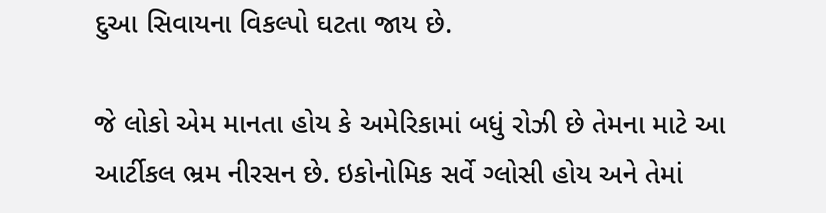દુઆ સિવાયના વિકલ્પો ઘટતા જાય છે.

જે લોકો એમ માનતા હોય કે અમેરિકામાં બધું રોઝી છે તેમના માટે આ આર્ટીકલ ભ્રમ નીરસન છે. ઇકોનોમિક સર્વે ગ્લોસી હોય અને તેમાં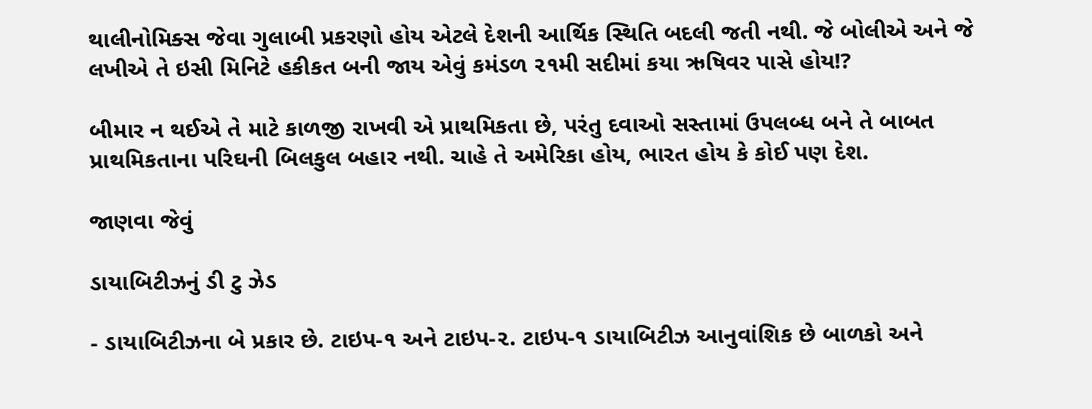થાલીનોમિક્સ જેવા ગુલાબી પ્રકરણો હોય એટલે દેશની આર્થિક સ્થિતિ બદલી જતી નથી. જે બોલીએ અને જે લખીએ તે ઇસી મિનિટે હકીકત બની જાય એવું કમંડળ ૨૧મી સદીમાં કયા ઋષિવર પાસે હોય!?

બીમાર ન થઈએ તે માટે કાળજી રાખવી એ પ્રાથમિકતા છે, પરંતુ દવાઓ સસ્તામાં ઉપલબ્ધ બને તે બાબત પ્રાથમિકતાના પરિઘની બિલકુલ બહાર નથી. ચાહે તે અમેરિકા હોય, ભારત હોય કે કોઈ પણ દેશ.

જાણવા જેવું

ડાયાબિટીઝનું ડી ટુ ઝેડ

- ડાયાબિટીઝના બે પ્રકાર છે. ટાઇપ-૧ અને ટાઇપ-૨. ટાઇપ-૧ ડાયાબિટીઝ આનુવાંશિક છે બાળકો અને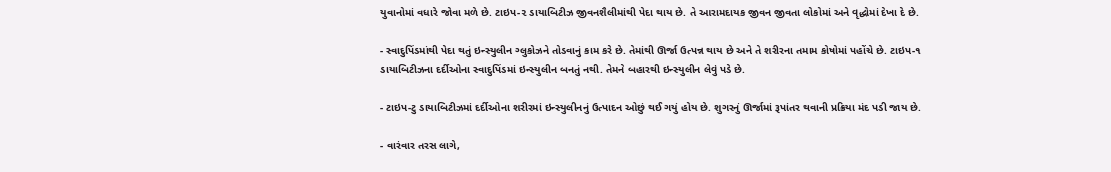યુવાનોમાં વધારે જોવા મળે છે. ટાઇપ-૨ ડાયાબિટીઝ જીવનશૈલીમાંથી પેદા થાય છે. તે આરામદાયક જીવન જીવતા લોકોમાં અને વૃદ્ધોમાં દેખા દે છે.

- સ્વાદુપિંડમાંથી પેદા થતું ઇન્સ્યુલીન ગ્લુકોઝને તોડવાનું કામ કરે છે. તેમાંથી ઊર્જા ઉત્પન્ન થાય છે અને તે શરીરના તમામ કોષોમાં પહોંચે છે. ટાઇપ-૧ ડાયાબિટીઝના દર્દીઓના સ્વાદુપિંડમાં ઇન્સ્યુલીન બનતું નથી. તેમને બહારથી ઇન્સ્યુલીન લેવું પડે છે.

- ટાઇપ-ટુ ડાયાબિટીઝમાં દર્દીઓના શરીરમાં ઇન્સ્યુલીનનું ઉત્પાદન ઓછું થઈ ગયું હોય છે. શુગરનું ઊર્જામાં રૂપાંતર થવાની પ્રક્રિયા મંદ પડી જાય છે.

- વારંવાર તરસ લાગે,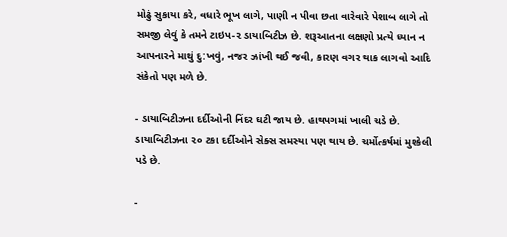મોઢું સુકાયા કરે, વધારે ભૂખ લાગે, પાણી ન પીવા છતા વારેવારે પેશાબ લાગે તો સમજી લેવું કે તમને ટાઇપ-૨ ડાયાબિટીઝ છે. શરૂઆતના લક્ષણો પ્રત્યે ધ્યાન ન આપનારને માથું દુ:ખવું, નજર ઝાંખી થઈ જવી, કારણ વગર થાક લાગવો આદિ સંકેતો પણ મળે છે.

- ડાયાબિટીઝના દર્દીઓની નિંદર ઘટી જાય છે. હાથપગમાં ખાલી ચડે છે. ડાયાબિટીઝના ૨૦ ટકા દર્દીઓને સેક્સ સમસ્યા પણ થાય છે. ચર્મોત્કર્ષમાં મુશ્કેલી પડે છે.

-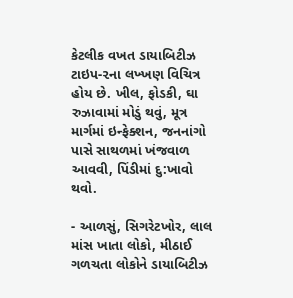કેટલીક વખત ડાયાબિટીઝ ટાઇપ-૨ના લખ્ખણ વિચિત્ર હોય છે. ખીલ, ફોડકી, ઘા રુઝાવામાં મોડું થવું, મૂત્ર માર્ગમાં ઇન્ફેક્શન, જનનાંગો પાસે સાથળમાં ખંજવાળ આવવી, પિંડીમાં દુ:ખાવો થવો.

- આળસું, સિગરેટખોર, લાલ માંસ ખાતા લોકો, મીઠાઈ ગળચતા લોકોને ડાયાબિટીઝ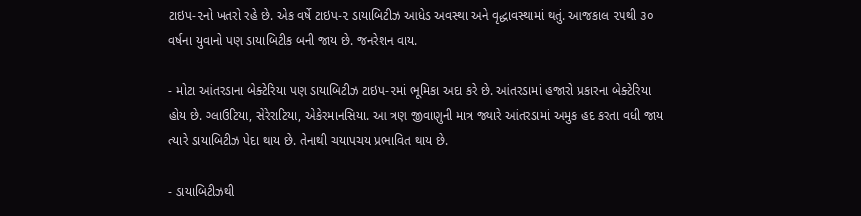ટાઇપ-૨નો ખતરો રહે છે. એક વર્ષે ટાઇપ-૨ ડાયાબિટીઝ આધેડ અવસ્થા અને વૃદ્ધાવસ્થામાં થતું. આજકાલ ૨૫થી ૩૦ વર્ષના યુવાનો પણ ડાયાબિટીક બની જાય છે. જનરેશન વાય.

- મોટા આંતરડાના બેક્ટેરિયા પણ ડાયાબિટીઝ ટાઇપ-૨માં ભૂમિકા અદા કરે છે. આંતરડામાં હજારો પ્રકારના બેક્ટેરિયા હોય છે. ગ્લાઉટિયા, સેરેરાટિયા, એકેરમાનસિયા. આ ત્રણ જીવાણુની માત્ર જ્યારે આંતરડામાં અમુક હદ કરતા વધી જાય ત્યારે ડાયાબિટીઝ પેદા થાય છે. તેનાથી ચયાપચય પ્રભાવિત થાય છે.

- ડાયાબિટીઝથી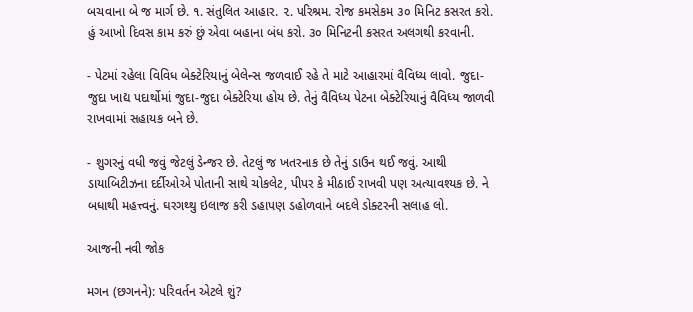બચવાના બે જ માર્ગ છે. ૧. સંતુલિત આહાર. ૨. પરિશ્રમ. રોજ કમસેકમ ૩૦ મિનિટ કસરત કરો. હું આખો દિવસ કામ કરું છું એવા બહાના બંધ કરો. ૩૦ મિનિટની કસરત અલગથી કરવાની.

- પેટમાં રહેલા વિવિધ બેક્ટેરિયાનું બેલેન્સ જળવાઈ રહે તે માટે આહારમાં વૈવિધ્ય લાવો. જુદા-જુદા ખાદ્ય પદાર્થોમાં જુદા-જુદા બેક્ટેરિયા હોય છે. તેનું વૈવિધ્ય પેટના બેક્ટેરિયાનું વૈવિધ્ય જાળવી રાખવામાં સહાયક બને છે.

- શુગરનું વધી જવું જેટલું ડેન્જર છે. તેટલું જ ખતરનાક છે તેનું ડાઉન થઈ જવું. આથી ડાયાબિટીઝના દર્દીઓએ પોતાની સાથે ચોકલેટ, પીપર કે મીઠાઈ રાખવી પણ અત્યાવશ્યક છે. ને બધાથી મહત્ત્વનું. ઘરગથ્થુ ઇલાજ કરી ડહાપણ ડહોળવાને બદલે ડોક્ટરની સલાહ લો.

આજની નવી જોક

મગન (છગનને): પરિવર્તન એટલે શું?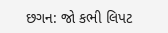છગન: જો કભી લિપટ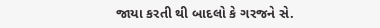જાયા કરતી થી બાદલો કે ગરજને સે.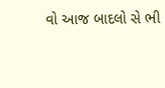વો આજ બાદલો સે ભી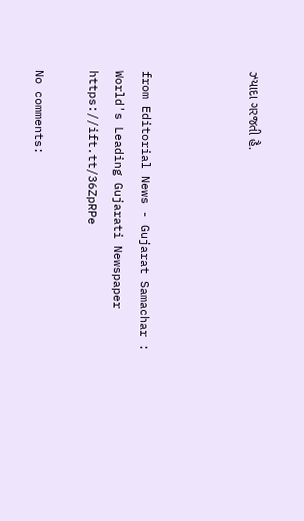ઝ્યાદા ગરજતી હૈ.



from Editorial News - Gujarat Samachar : World's Leading Gujarati Newspaper https://ift.tt/36ZpRPe

No comments: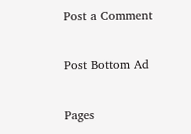Post a Comment

Post Bottom Ad

Pages